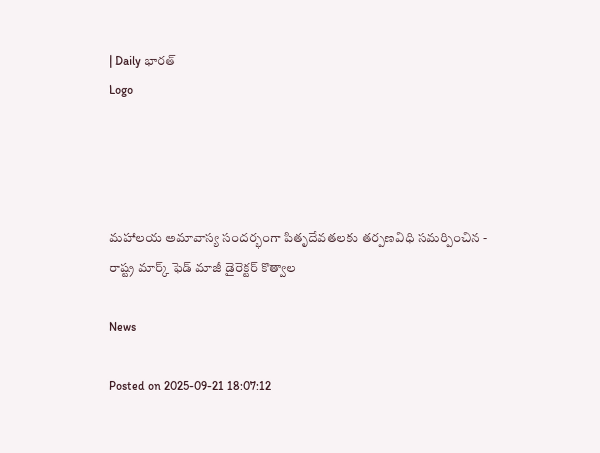| Daily భారత్
Logo




మహాలయ అమావాస్య సందర్భంగా పితృదేవతలకు తర్పణవిధి సమర్పించిన - రాష్ట్ర మార్క్ ఫెడ్ మాజీ డైరెక్టర్ కొత్వాల

News

Posted on 2025-09-21 18:07:12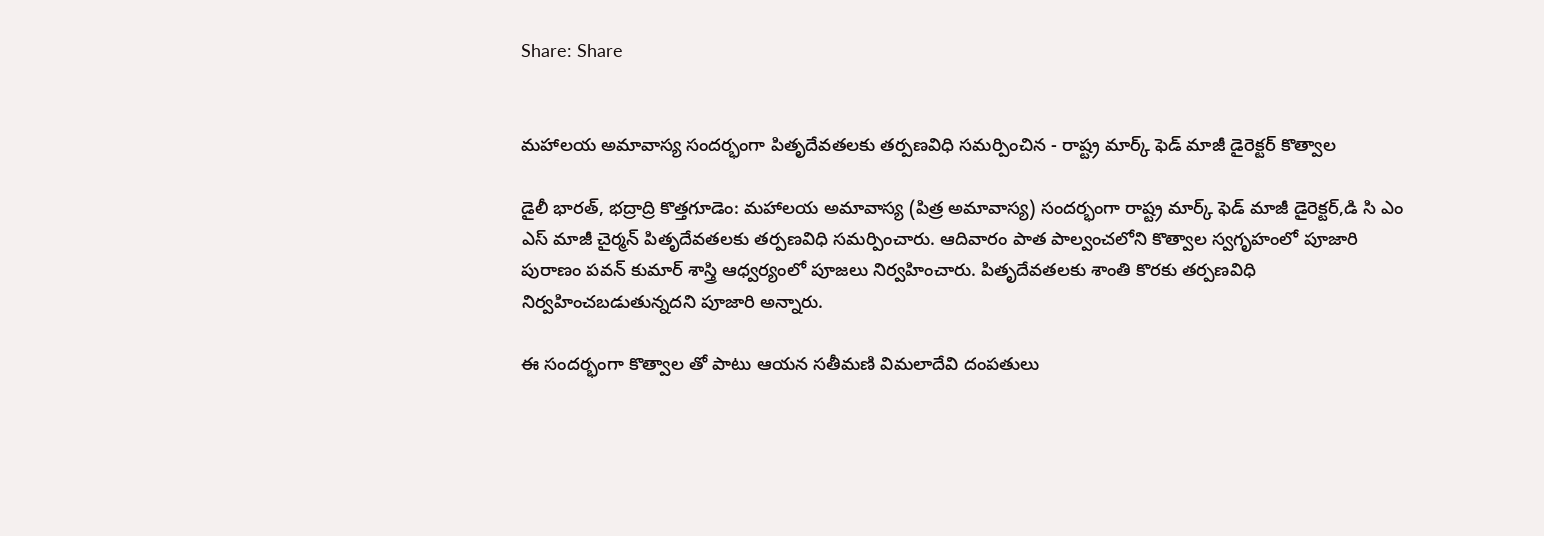Share: Share


మహాలయ అమావాస్య సందర్భంగా పితృదేవతలకు తర్పణవిధి సమర్పించిన - రాష్ట్ర మార్క్ ఫెడ్ మాజీ డైరెక్టర్ కొత్వాల

డైలీ భారత్, భద్రాద్రి కొత్తగూడెం: మహాలయ అమావాస్య (పిత్ర అమావాస్య) సందర్భంగా రాష్ట్ర మార్క్ ఫెడ్ మాజీ డైరెక్టర్,డి సి ఎం ఎస్ మాజీ చైర్మన్ పితృదేవతలకు తర్పణవిధి సమర్పించారు. ఆదివారం పాత పాల్వంచలోని కొత్వాల స్వగృహంలో పూజారి పురాణం పవన్ కుమార్ శాస్త్రి ఆధ్వర్యంలో పూజలు నిర్వహించారు. పితృదేవతలకు శాంతి కొరకు తర్పణవిధి నిర్వహించబడుతున్నదని పూజారి అన్నారు.

ఈ సందర్భంగా కొత్వాల తో పాటు ఆయన సతీమణి విమలాదేవి దంపతులు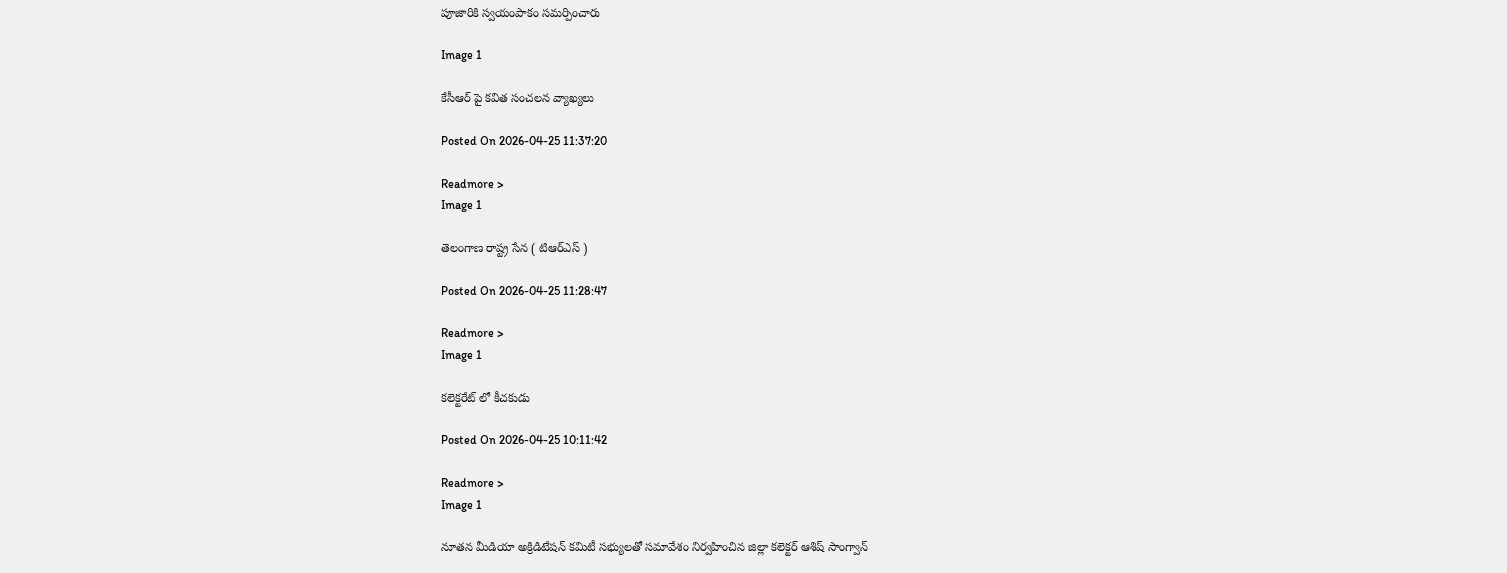పూజారికి స్వయంపాకం సమర్పించారు

Image 1

కేసీఆర్ పై కవిత సంచలన వ్యాఖ్యలు

Posted On 2026-04-25 11:37:20

Readmore >
Image 1

తెలంగాణ రాష్ట్ర సేన ( టిఆర్ఎస్ )

Posted On 2026-04-25 11:28:47

Readmore >
Image 1

కలెక్టరేట్ లో కీచకుడు

Posted On 2026-04-25 10:11:42

Readmore >
Image 1

నూతన మీడియా అక్రిడిటేషన్ కమిటీ సభ్యులతో సమావేశం నిర్వహించిన జిల్లా కలెక్టర్ ఆశిష్ సాంగ్వాన్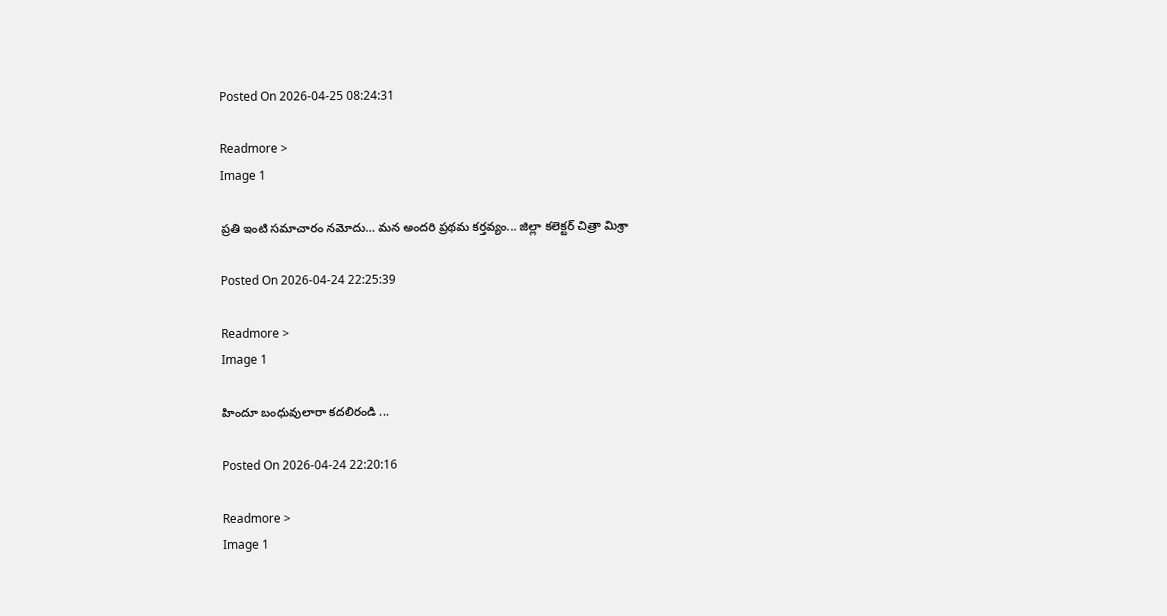Posted On 2026-04-25 08:24:31

Readmore >
Image 1

ప్రతి ఇంటి సమాచారం నమోదు… మన అందరి ప్రథమ కర్తవ్యం... జిల్లా కలెక్టర్ చిత్రా మిశ్రా

Posted On 2026-04-24 22:25:39

Readmore >
Image 1

హిందూ బంధువులారా కదలిరండి ...

Posted On 2026-04-24 22:20:16

Readmore >
Image 1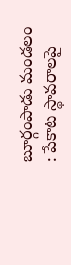బూర్గంపాడు మండలం : పేకాట స్థావరాలపై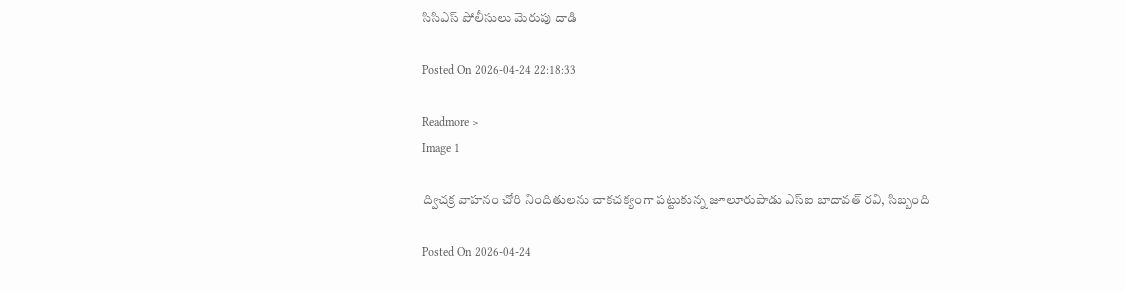సిసిఎస్ పోలీసులు మెరుపు దాడి

Posted On 2026-04-24 22:18:33

Readmore >
Image 1

ద్విచక్ర వాహనం చోరి నిందితులను చాకచక్యంగా పట్టుకున్న జూలూరుపాడు ఎస్ఐ బాదావత్ రవి, సిబ్బంది

Posted On 2026-04-24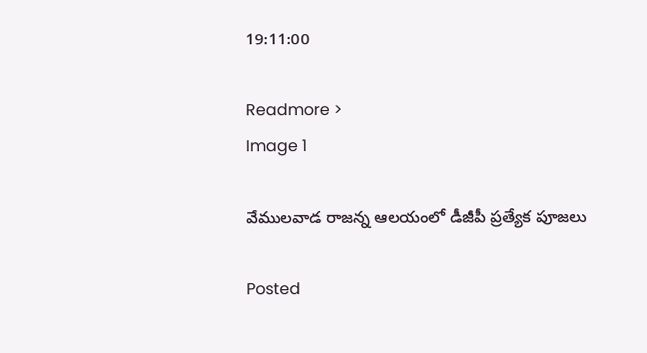19:11:00

Readmore >
Image 1

వేములవాడ రాజన్న ఆలయంలో డీజీపీ ప్రత్యేక పూజలు

Posted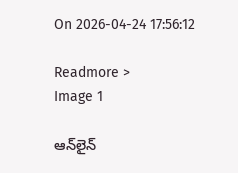On 2026-04-24 17:56:12

Readmore >
Image 1

ఆన్‌లైన్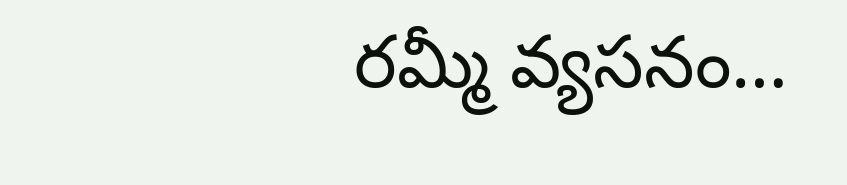రమ్మీ వ్యసనం…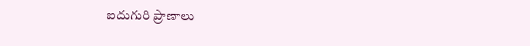ఐదుగురి ప్రాణాలు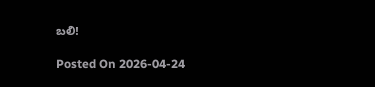బలి!

Posted On 2026-04-24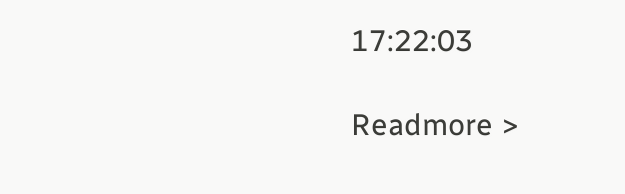17:22:03

Readmore >